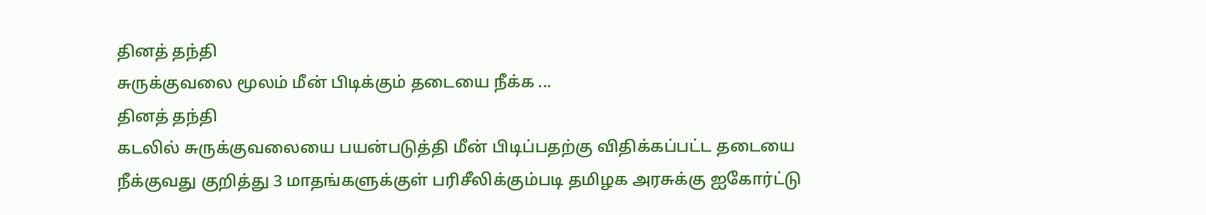தினத் தந்தி
சுருக்குவலை மூலம் மீன் பிடிக்கும் தடையை நீக்க ...
தினத் தந்தி
கடலில் சுருக்குவலையை பயன்படுத்தி மீன் பிடிப்பதற்கு விதிக்கப்பட்ட தடையை நீக்குவது குறித்து 3 மாதங்களுக்குள் பரிசீலிக்கும்படி தமிழக அரசுக்கு ஐகோர்ட்டு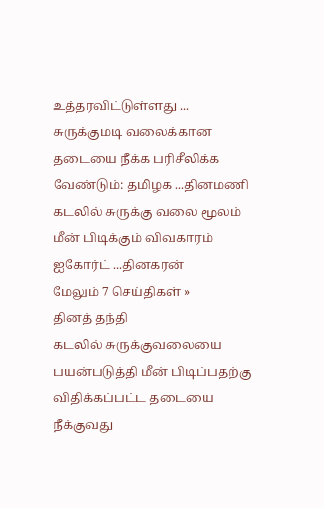உத்தரவிட்டுள்ளது ...
சுருக்குமடி வலைக்கான தடையை நீக்க பரிசீலிக்க வேண்டும்: தமிழக ...தினமணி
கடலில் சுருக்கு வலை மூலம் மீன் பிடிக்கும் விவகாரம் ஐகோர்ட் ...தினகரன்
மேலும் 7 செய்திகள் »
தினத் தந்தி
கடலில் சுருக்குவலையை பயன்படுத்தி மீன் பிடிப்பதற்கு விதிக்கப்பட்ட தடையை நீக்குவது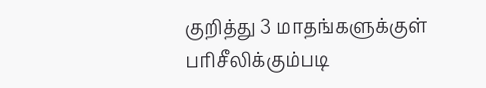குறித்து 3 மாதங்களுக்குள் பரிசீலிக்கும்படி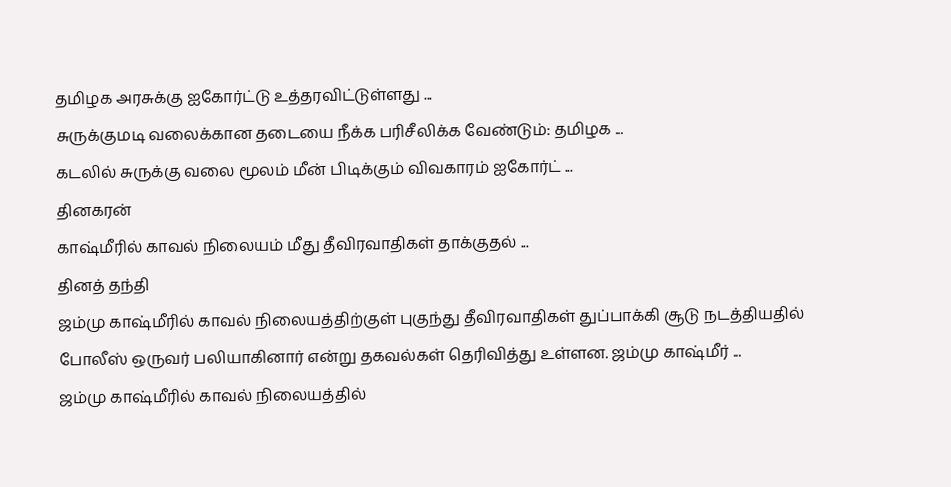தமிழக அரசுக்கு ஐகோர்ட்டு உத்தரவிட்டுள்ளது ...
சுருக்குமடி வலைக்கான தடையை நீக்க பரிசீலிக்க வேண்டும்: தமிழக ...
கடலில் சுருக்கு வலை மூலம் மீன் பிடிக்கும் விவகாரம் ஐகோர்ட் ...
தினகரன்
காஷ்மீரில் காவல் நிலையம் மீது தீவிரவாதிகள் தாக்குதல் ...
தினத் தந்தி
ஜம்மு காஷ்மீரில் காவல் நிலையத்திற்குள் புகுந்து தீவிரவாதிகள் துப்பாக்கி சூடு நடத்தியதில் போலீஸ் ஒருவர் பலியாகினார் என்று தகவல்கள் தெரிவித்து உள்ளன. ஜம்மு காஷ்மீர் ...
ஜம்மு காஷ்மீரில் காவல் நிலையத்தில்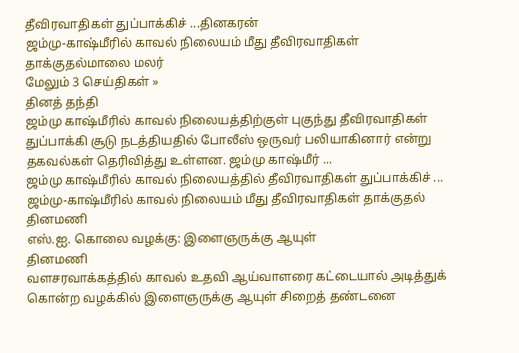தீவிரவாதிகள் துப்பாக்கிச் ...தினகரன்
ஜம்மு-காஷ்மீரில் காவல் நிலையம் மீது தீவிரவாதிகள் தாக்குதல்மாலை மலர்
மேலும் 3 செய்திகள் »
தினத் தந்தி
ஜம்மு காஷ்மீரில் காவல் நிலையத்திற்குள் புகுந்து தீவிரவாதிகள் துப்பாக்கி சூடு நடத்தியதில் போலீஸ் ஒருவர் பலியாகினார் என்று தகவல்கள் தெரிவித்து உள்ளன. ஜம்மு காஷ்மீர் ...
ஜம்மு காஷ்மீரில் காவல் நிலையத்தில் தீவிரவாதிகள் துப்பாக்கிச் ...
ஜம்மு-காஷ்மீரில் காவல் நிலையம் மீது தீவிரவாதிகள் தாக்குதல்
தினமணி
எஸ்.ஐ. கொலை வழக்கு: இளைஞருக்கு ஆயுள்
தினமணி
வளசரவாக்கத்தில் காவல் உதவி ஆய்வாளரை கட்டையால் அடித்துக் கொன்ற வழக்கில் இளைஞருக்கு ஆயுள் சிறைத் தண்டனை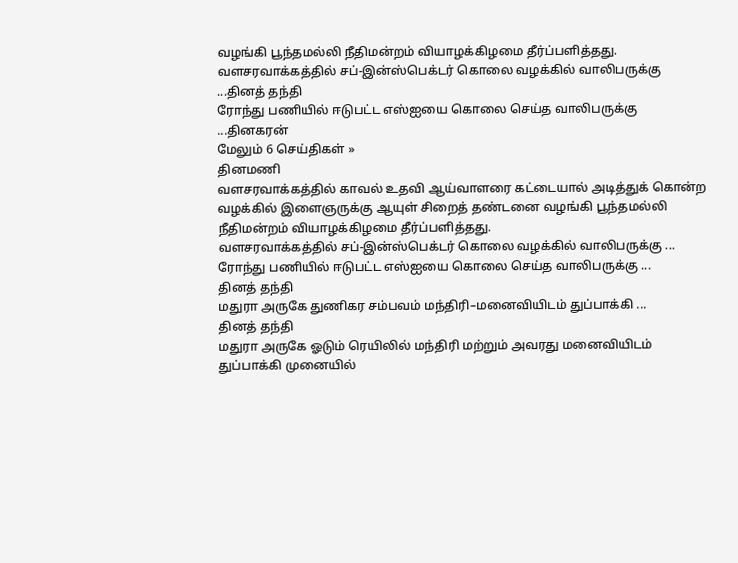வழங்கி பூந்தமல்லி நீதிமன்றம் வியாழக்கிழமை தீர்ப்பளித்தது.
வளசரவாக்கத்தில் சப்-இன்ஸ்பெக்டர் கொலை வழக்கில் வாலிபருக்கு ...தினத் தந்தி
ரோந்து பணியில் ஈடுபட்ட எஸ்ஐயை கொலை செய்த வாலிபருக்கு ...தினகரன்
மேலும் 6 செய்திகள் »
தினமணி
வளசரவாக்கத்தில் காவல் உதவி ஆய்வாளரை கட்டையால் அடித்துக் கொன்ற வழக்கில் இளைஞருக்கு ஆயுள் சிறைத் தண்டனை வழங்கி பூந்தமல்லி நீதிமன்றம் வியாழக்கிழமை தீர்ப்பளித்தது.
வளசரவாக்கத்தில் சப்-இன்ஸ்பெக்டர் கொலை வழக்கில் வாலிபருக்கு ...
ரோந்து பணியில் ஈடுபட்ட எஸ்ஐயை கொலை செய்த வாலிபருக்கு ...
தினத் தந்தி
மதுரா அருகே துணிகர சம்பவம் மந்திரி–மனைவியிடம் துப்பாக்கி ...
தினத் தந்தி
மதுரா அருகே ஓடும் ரெயிலில் மந்திரி மற்றும் அவரது மனைவியிடம் துப்பாக்கி முனையில்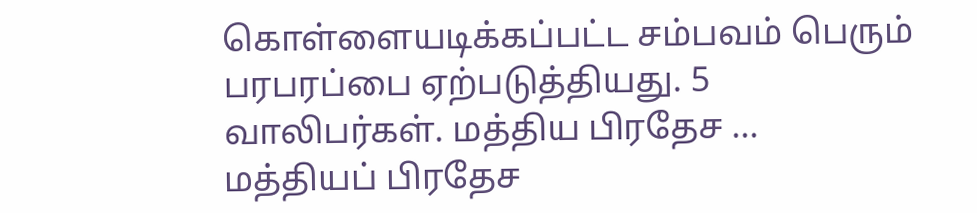கொள்ளையடிக்கப்பட்ட சம்பவம் பெரும் பரபரப்பை ஏற்படுத்தியது. 5 வாலிபர்கள். மத்திய பிரதேச ...
மத்தியப் பிரதேச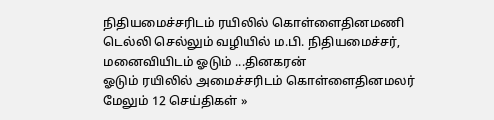நிதியமைச்சரிடம் ரயிலில் கொள்ளைதினமணி
டெல்லி செல்லும் வழியில் ம.பி. நிதியமைச்சர், மனைவியிடம் ஓடும் ...தினகரன்
ஓடும் ரயிலில் அமைச்சரிடம் கொள்ளைதினமலர்
மேலும் 12 செய்திகள் »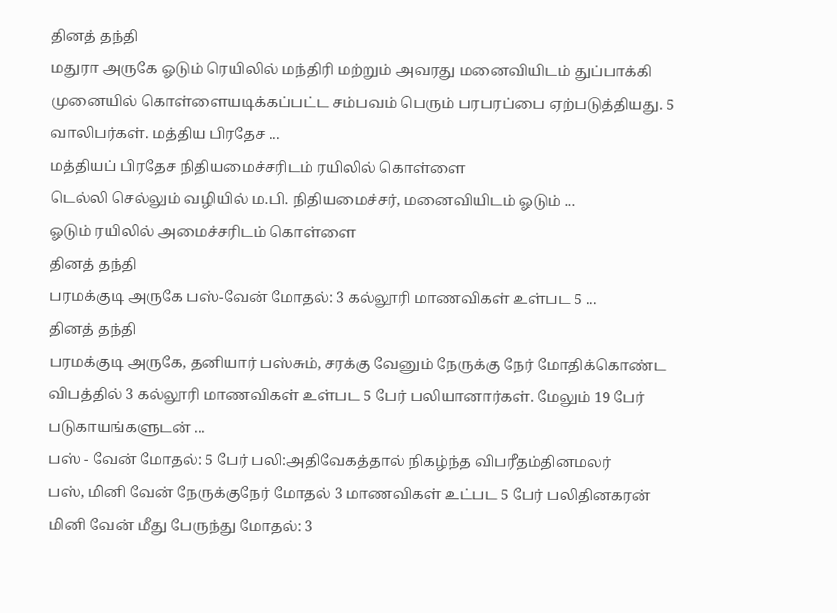தினத் தந்தி
மதுரா அருகே ஓடும் ரெயிலில் மந்திரி மற்றும் அவரது மனைவியிடம் துப்பாக்கி முனையில் கொள்ளையடிக்கப்பட்ட சம்பவம் பெரும் பரபரப்பை ஏற்படுத்தியது. 5 வாலிபர்கள். மத்திய பிரதேச ...
மத்தியப் பிரதேச நிதியமைச்சரிடம் ரயிலில் கொள்ளை
டெல்லி செல்லும் வழியில் ம.பி. நிதியமைச்சர், மனைவியிடம் ஓடும் ...
ஓடும் ரயிலில் அமைச்சரிடம் கொள்ளை
தினத் தந்தி
பரமக்குடி அருகே பஸ்-வேன் மோதல்: 3 கல்லூரி மாணவிகள் உள்பட 5 ...
தினத் தந்தி
பரமக்குடி அருகே, தனியார் பஸ்சும், சரக்கு வேனும் நேருக்கு நேர் மோதிக்கொண்ட விபத்தில் 3 கல்லூரி மாணவிகள் உள்பட 5 பேர் பலியானார்கள். மேலும் 19 பேர் படுகாயங்களுடன் ...
பஸ் - வேன் மோதல்: 5 பேர் பலி:அதிவேகத்தால் நிகழ்ந்த விபரீதம்தினமலர்
பஸ், மினி வேன் நேருக்குநேர் மோதல் 3 மாணவிகள் உட்பட 5 பேர் பலிதினகரன்
மினி வேன் மீது பேருந்து மோதல்: 3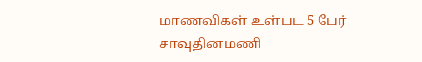மாணவிகள் உள்பட 5 பேர் சாவுதினமணி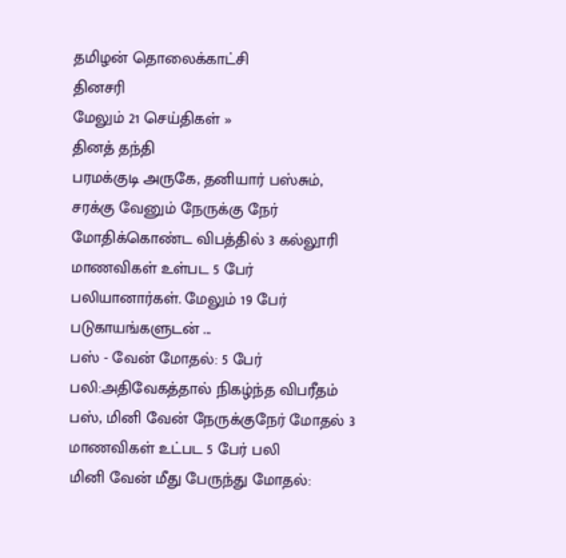தமிழன் தொலைக்காட்சி
தினசரி
மேலும் 21 செய்திகள் »
தினத் தந்தி
பரமக்குடி அருகே, தனியார் பஸ்சும், சரக்கு வேனும் நேருக்கு நேர் மோதிக்கொண்ட விபத்தில் 3 கல்லூரி மாணவிகள் உள்பட 5 பேர் பலியானார்கள். மேலும் 19 பேர் படுகாயங்களுடன் ...
பஸ் - வேன் மோதல்: 5 பேர் பலி:அதிவேகத்தால் நிகழ்ந்த விபரீதம்
பஸ், மினி வேன் நேருக்குநேர் மோதல் 3 மாணவிகள் உட்பட 5 பேர் பலி
மினி வேன் மீது பேருந்து மோதல்: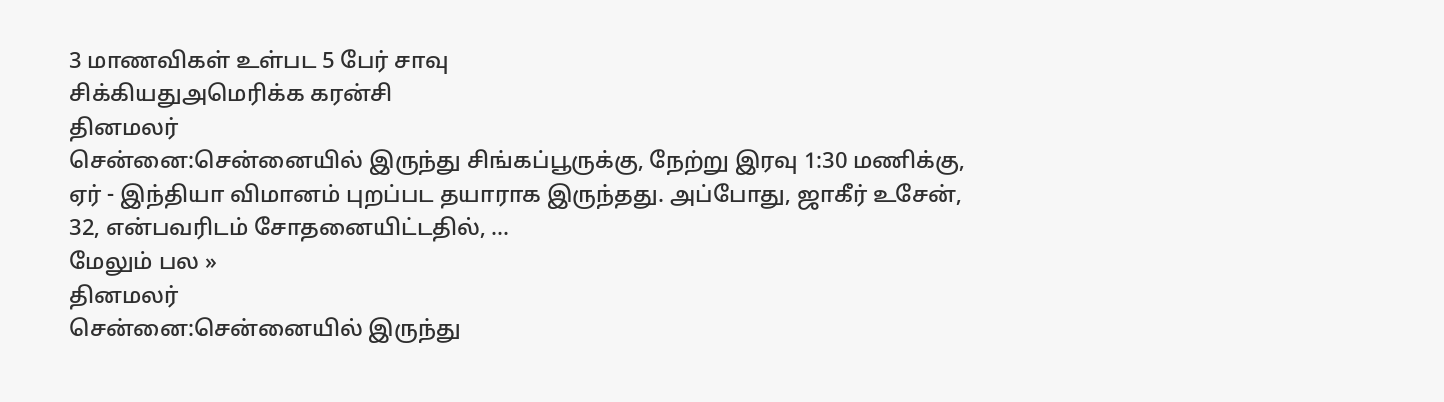3 மாணவிகள் உள்பட 5 பேர் சாவு
சிக்கியதுஅமெரிக்க கரன்சி
தினமலர்
சென்னை:சென்னையில் இருந்து சிங்கப்பூருக்கு, நேற்று இரவு 1:30 மணிக்கு, ஏர் - இந்தியா விமானம் புறப்பட தயாராக இருந்தது. அப்போது, ஜாகீர் உசேன், 32, என்பவரிடம் சோதனையிட்டதில், ...
மேலும் பல »
தினமலர்
சென்னை:சென்னையில் இருந்து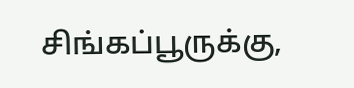சிங்கப்பூருக்கு,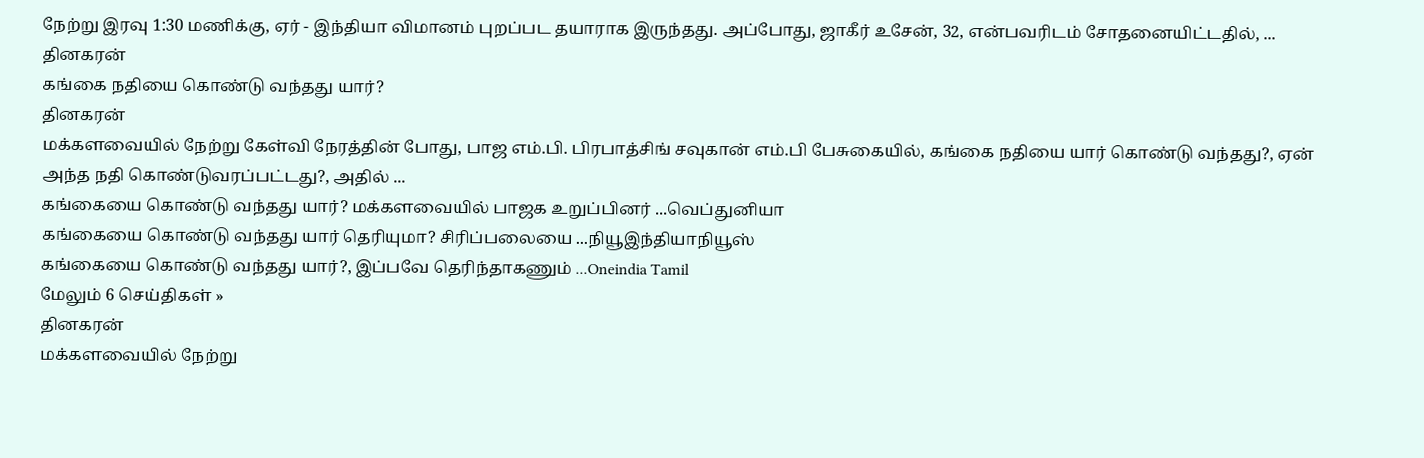நேற்று இரவு 1:30 மணிக்கு, ஏர் - இந்தியா விமானம் புறப்பட தயாராக இருந்தது. அப்போது, ஜாகீர் உசேன், 32, என்பவரிடம் சோதனையிட்டதில், ...
தினகரன்
கங்கை நதியை கொண்டு வந்தது யார்?
தினகரன்
மக்களவையில் நேற்று கேள்வி நேரத்தின் போது, பாஜ எம்.பி. பிரபாத்சிங் சவுகான் எம்.பி பேசுகையில், கங்கை நதியை யார் கொண்டு வந்தது?, ஏன் அந்த நதி கொண்டுவரப்பட்டது?, அதில் ...
கங்கையை கொண்டு வந்தது யார்? மக்களவையில் பாஜக உறுப்பினர் ...வெப்துனியா
கங்கையை கொண்டு வந்தது யார் தெரியுமா? சிரிப்பலையை ...நியூஇந்தியாநியூஸ்
கங்கையை கொண்டு வந்தது யார்?, இப்பவே தெரிந்தாகணும் ...Oneindia Tamil
மேலும் 6 செய்திகள் »
தினகரன்
மக்களவையில் நேற்று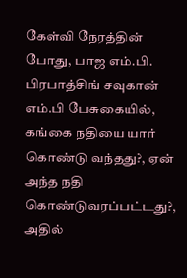கேள்வி நேரத்தின் போது, பாஜ எம்.பி. பிரபாத்சிங் சவுகான் எம்.பி பேசுகையில், கங்கை நதியை யார் கொண்டு வந்தது?, ஏன் அந்த நதி கொண்டுவரப்பட்டது?, அதில்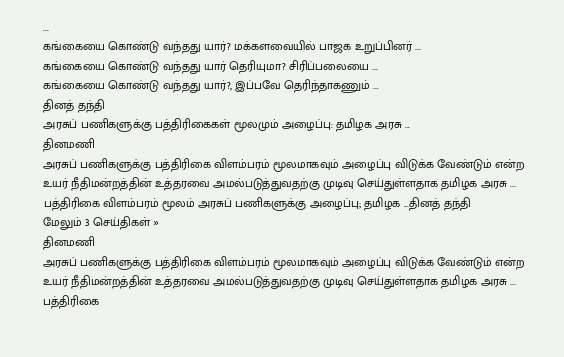...
கங்கையை கொண்டு வந்தது யார்? மக்களவையில் பாஜக உறுப்பினர் ...
கங்கையை கொண்டு வந்தது யார் தெரியுமா? சிரிப்பலையை ...
கங்கையை கொண்டு வந்தது யார்?, இப்பவே தெரிந்தாகணும் ...
தினத் தந்தி
அரசுப் பணிகளுக்கு பத்திரிகைகள் மூலமும் அழைப்பு: தமிழக அரசு ...
தினமணி
அரசுப் பணிகளுக்கு பத்திரிகை விளம்பரம் மூலமாகவும் அழைப்பு விடுக்க வேண்டும் என்ற உயர் நீதிமன்றத்தின் உத்தரவை அமல்படுத்துவதற்கு முடிவு செய்துள்ளதாக தமிழக அரசு ...
பத்திரிகை விளம்பரம் மூலம் அரசுப் பணிகளுக்கு அழைப்பு; தமிழக ...தினத் தந்தி
மேலும் 3 செய்திகள் »
தினமணி
அரசுப் பணிகளுக்கு பத்திரிகை விளம்பரம் மூலமாகவும் அழைப்பு விடுக்க வேண்டும் என்ற உயர் நீதிமன்றத்தின் உத்தரவை அமல்படுத்துவதற்கு முடிவு செய்துள்ளதாக தமிழக அரசு ...
பத்திரிகை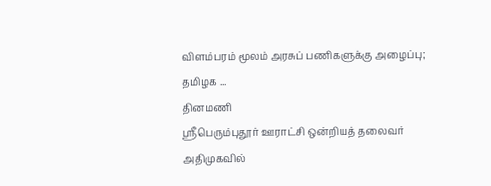விளம்பரம் மூலம் அரசுப் பணிகளுக்கு அழைப்பு; தமிழக ...
தினமணி
ஸ்ரீபெரும்புதூர் ஊராட்சி ஒன்றியத் தலைவர் அதிமுகவில்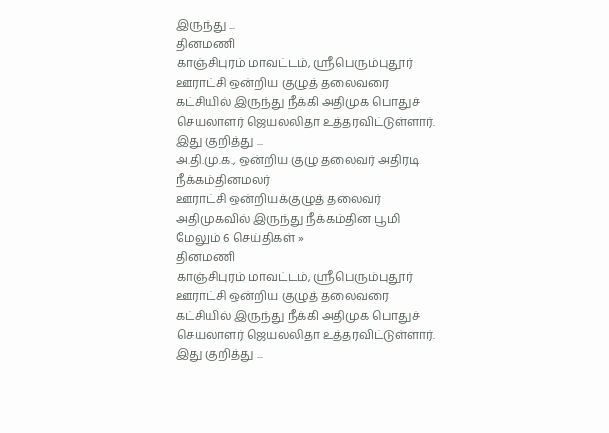இருந்து ...
தினமணி
காஞ்சிபுரம் மாவட்டம், ஸ்ரீபெரும்புதூர் ஊராட்சி ஒன்றிய குழுத் தலைவரை கட்சியில் இருந்து நீக்கி அதிமுக பொதுச் செயலாளர் ஜெயலலிதா உத்தரவிட்டுள்ளார். இது குறித்து ...
அ.தி.மு.க., ஒன்றிய குழு தலைவர் அதிரடி நீக்கம்தினமலர்
ஊராட்சி ஒன்றியக்குழுத் தலைவர் அதிமுகவில் இருந்து நீக்கம்தின பூமி
மேலும் 6 செய்திகள் »
தினமணி
காஞ்சிபுரம் மாவட்டம், ஸ்ரீபெரும்புதூர் ஊராட்சி ஒன்றிய குழுத் தலைவரை கட்சியில் இருந்து நீக்கி அதிமுக பொதுச் செயலாளர் ஜெயலலிதா உத்தரவிட்டுள்ளார். இது குறித்து ...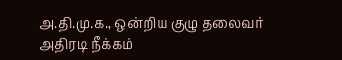அ.தி.மு.க., ஒன்றிய குழு தலைவர் அதிரடி நீக்கம்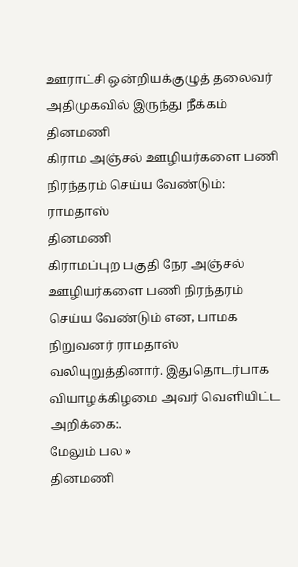ஊராட்சி ஒன்றியக்குழுத் தலைவர் அதிமுகவில் இருந்து நீக்கம்
தினமணி
கிராம அஞ்சல் ஊழியர்களை பணி நிரந்தரம் செய்ய வேண்டும்: ராமதாஸ்
தினமணி
கிராமப்புற பகுதி நேர அஞ்சல் ஊழியர்களை பணி நிரந்தரம் செய்ய வேண்டும் என, பாமக நிறுவனர் ராமதாஸ் வலியுறுத்தினார். இதுதொடர்பாக வியாழக்கிழமை அவர் வெளியிட்ட அறிக்கை:.
மேலும் பல »
தினமணி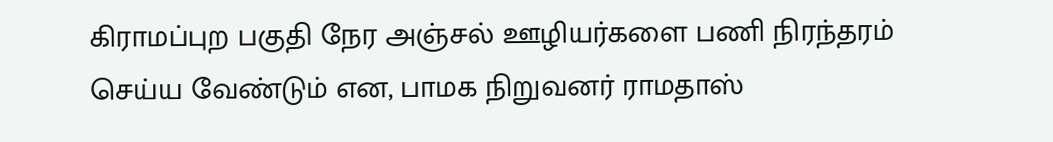கிராமப்புற பகுதி நேர அஞ்சல் ஊழியர்களை பணி நிரந்தரம் செய்ய வேண்டும் என, பாமக நிறுவனர் ராமதாஸ்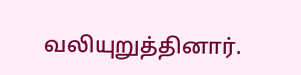வலியுறுத்தினார்.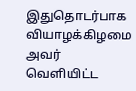இதுதொடர்பாக வியாழக்கிழமை அவர் வெளியிட்ட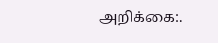அறிக்கை:.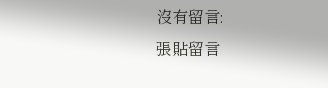沒有留言:
張貼留言